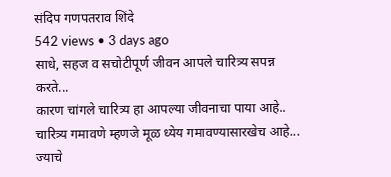संदिप गणपतराव शिंदे
542 views • 3 days ago
साधे, सहज व सचोटीपूर्ण जीवन आपले चारित्र्य सपन्न करते...
कारण चांगले चारित्र्य हा आपल्या जीवनाचा पाया आहे..
चारित्र्य गमावणे म्हणजे मूळ ध्येय गमावण्यासारखेच आहे...
ज्याचे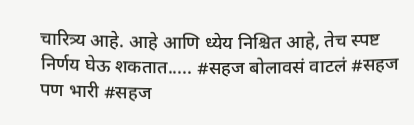चारित्र्य आहे. आहे आणि ध्येय निश्चित आहे, तेच स्पष्ट निर्णय घेऊ शकतात..... #सहज बोलावसं वाटलं #सहज पण भारी #सहज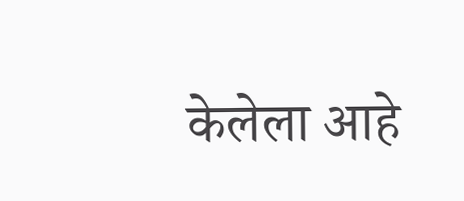केलेला आहे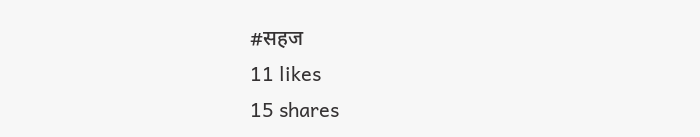#सहज
11 likes
15 shares